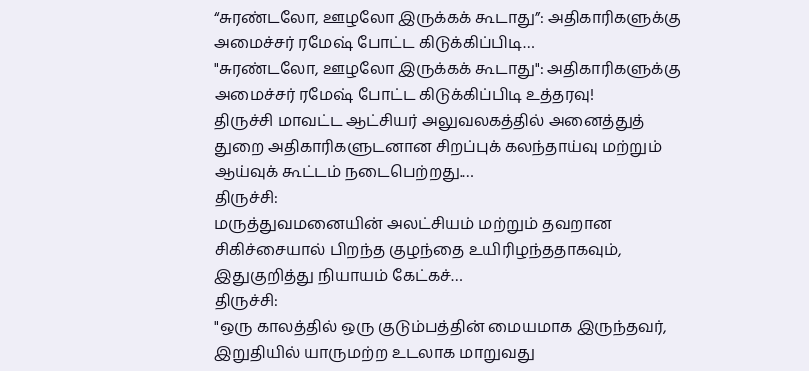“சுரண்டலோ, ஊழலோ இருக்கக் கூடாது”: அதிகாரிகளுக்கு அமைச்சர் ரமேஷ் போட்ட கிடுக்கிப்பிடி…
"சுரண்டலோ, ஊழலோ இருக்கக் கூடாது": அதிகாரிகளுக்கு அமைச்சர் ரமேஷ் போட்ட கிடுக்கிப்பிடி உத்தரவு!
திருச்சி மாவட்ட ஆட்சியர் அலுவலகத்தில் அனைத்துத் துறை அதிகாரிகளுடனான சிறப்புக் கலந்தாய்வு மற்றும் ஆய்வுக் கூட்டம் நடைபெற்றது.…
திருச்சி:
மருத்துவமனையின் அலட்சியம் மற்றும் தவறான சிகிச்சையால் பிறந்த குழந்தை உயிரிழந்ததாகவும், இதுகுறித்து நியாயம் கேட்கச்…
திருச்சி:
"ஒரு காலத்தில் ஒரு குடும்பத்தின் மையமாக இருந்தவர், இறுதியில் யாருமற்ற உடலாக மாறுவது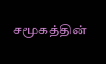சமூகத்தின்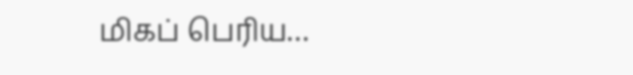மிகப் பெரிய…